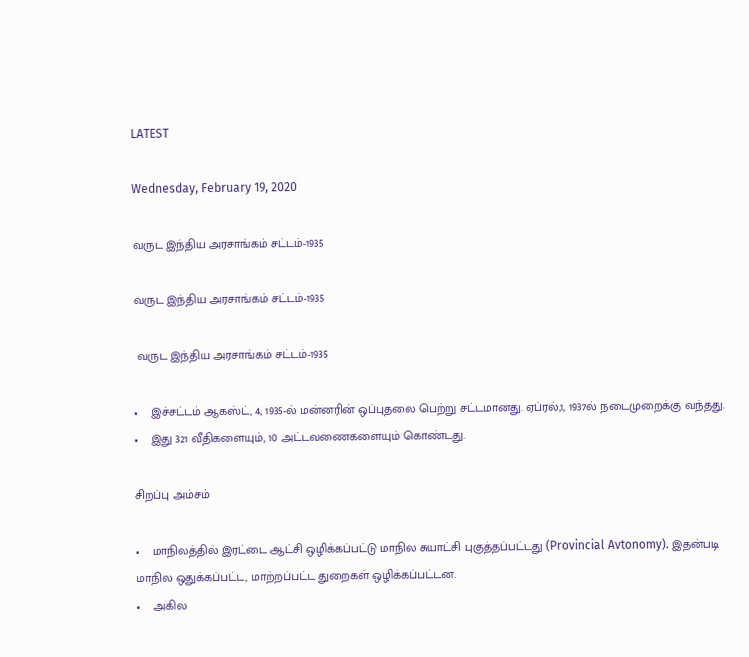LATEST

Wednesday, February 19, 2020

வருட இந்திய அரசாங்கம் சட்டம்-1935

வருட இந்திய அரசாங்கம் சட்டம்-1935

 வருட இந்திய அரசாங்கம் சட்டம்-1935

•    இச்சட்டம் ஆகஸ்ட், 4, 1935-ல் மன்னரின் ஒப்புதலை பெற்று சட்டமானது. ஏப்ரல்,1, 1937ல் நடைமுறைக்கு வந்தது.
•    இது 321 வீதிகளையும், 10 அட்டவணைகளையும் கொண்டது.

சிறப்பு அம்சம்

•    மாநிலத்தில் இரட்டை ஆட்சி ஒழிக்கப்பட்டு மாநில சுயாட்சி புகுத்தப்பட்டது (Provincial Avtonomy). இதன்படி மாநில ஒதுக்கப்பட்ட, மாற்றப்பட்ட துறைகள் ஒழிக்கப்பட்டன.
•    அகில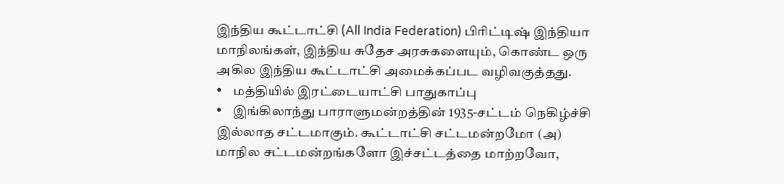இந்திய கூட்டாட்சி (All India Federation) பிரிட்டிஷ் இந்தியா மாநிலங்கள், இந்திய சுதேச அரசுகளையும், கொண்ட ஒரு அகில இந்திய கூட்டாட்சி அமைக்கப்பட வழிவகுத்தது.
•    மத்தியில் இரட்டையாட்சி பாதுகாப்பு
•    இங்கிலாந்து பாராளுமன்றத்தின் 1935-சட்டம் நெகிழ்ச்சி இல்லாத சட்டமாகும். கூட்டாட்சி சட்டமன்றமோ (அ) மாநில சட்டமன்றங்களோ இச்சட்டத்தை மாற்றவோ,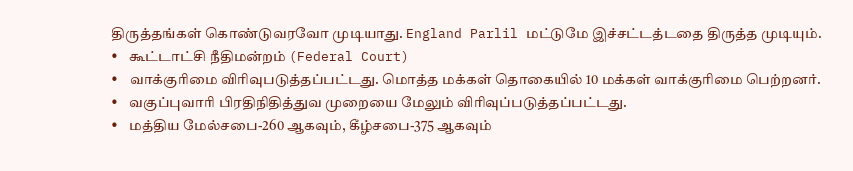திருத்தங்கள் கொண்டுவரவோ முடியாது. England Parlil மட்டுமே இச்சட்டத்டதை திருத்த முடியும்.
•    கூட்டாட்சி நீதிமன்றம் (Federal Court)
•    வாக்குரிமை விரிவுபடுத்தப்பட்டது. மொத்த மக்கள் தொகையில் 10 மக்கள் வாக்குரிமை பெற்றனர்.
•    வகுப்புவாரி பிரதிநிதித்துவ முறையை மேலும் விரிவுப்படுத்தப்பட்டது.
•    மத்திய மேல்சபை-260 ஆகவும், கீழ்சபை-375 ஆகவும்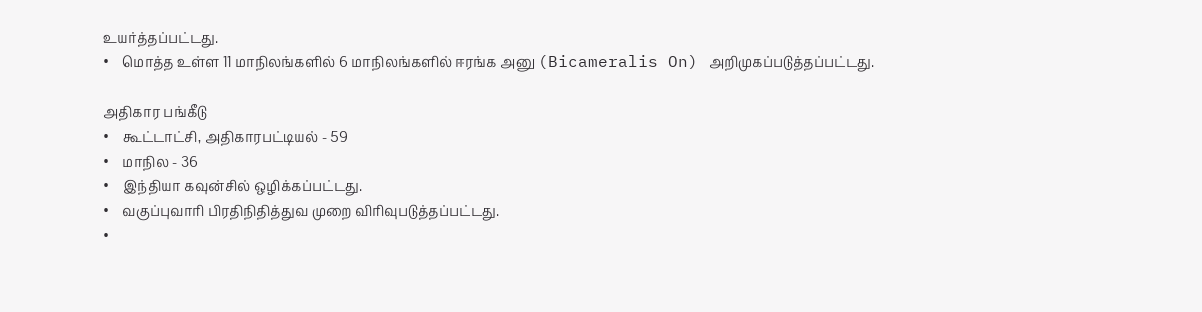உயர்த்தப்பட்டது.
•    மொத்த உள்ள 11 மாநிலங்களில் 6 மாநிலங்களில் ஈரங்க அனு (Bicameralis On) அறிமுகப்படுத்தப்பட்டது.

அதிகார பங்கீடு
•    கூட்டாட்சி, அதிகாரபட்டியல் - 59
•    மாநில - 36
•    இந்தியா கவுன்சில் ஒழிக்கப்பட்டது.
•    வகுப்புவாரி பிரதிநிதித்துவ முறை விரிவுபடுத்தப்பட்டது.
•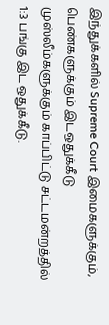இந்துக்களில் Supreme Court இமைகளுக்கும், பெண்களுக்கும் இடஒதுக்கீடு முஸ்லீம்களுக்கும் காப்பிட்டு சட்டமன்றத்தில் 1:3 பங்கு இட ஒதுக்கீடு.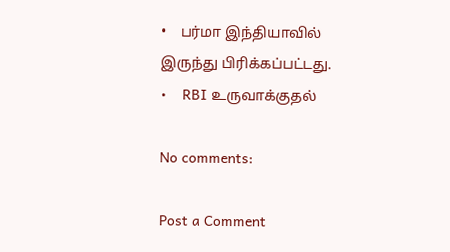•    பர்மா இந்தியாவில் இருந்து பிரிக்கப்பட்டது.
•    RBI உருவாக்குதல்

No comments:

Post a Comment